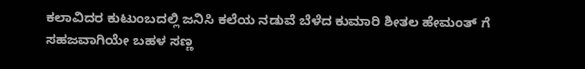ಕಲಾವಿದರ ಕುಟುಂಬದಲ್ಲಿ ಜನಿಸಿ ಕಲೆಯ ನಡುವೆ ಬೆಳೆದ ಕುಮಾರಿ ಶೀತಲ ಹೇಮಂತ್ ಗೆ ಸಹಜವಾಗಿಯೇ ಬಹಳ ಸಣ್ಣ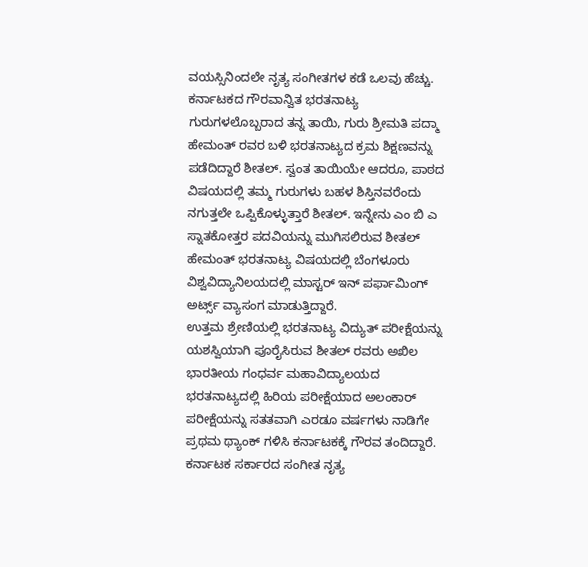ವಯಸ್ಸಿನಿಂದಲೇ ನೃತ್ಯ ಸಂಗೀತಗಳ ಕಡೆ ಒಲವು ಹೆಚ್ಚು. ಕರ್ನಾಟಕದ ಗೌರವಾನ್ವಿತ ಭರತನಾಟ್ಯ ಗುರುಗಳಲೊಬ್ಬರಾದ ತನ್ನ ತಾಯಿ, ಗುರು ಶ್ರೀಮತಿ ಪದ್ಮಾ ಹೇಮಂತ್ ರವರ ಬಳಿ ಭರತನಾಟ್ಯದ ಕ್ರಮ ಶಿಕ್ಷಣವನ್ನು ಪಡೆದಿದ್ದಾರೆ ಶೀತಲ್. ಸ್ವಂತ ತಾಯಿಯೇ ಆದರೂ, ಪಾಠದ ವಿಷಯದಲ್ಲಿ ತಮ್ಮ ಗುರುಗಳು ಬಹಳ ಶಿಸ್ತಿನವರೆಂದು ನಗುತ್ತಲೇ ಒಪ್ಪಿಕೊಳ್ಳುತ್ತಾರೆ ಶೀತಲ್. ಇನ್ನೇನು ಎಂ ಬಿ ಎ ಸ್ನಾತಕೋತ್ತರ ಪದವಿಯನ್ನು ಮುಗಿಸಲಿರುವ ಶೀತಲ್ ಹೇಮಂತ್ ಭರತನಾಟ್ಯ ವಿಷಯದಲ್ಲಿ ಬೆಂಗಳೂರು ವಿಶ್ವವಿದ್ಯಾನಿಲಯದಲ್ಲಿ ಮಾಸ್ಟರ್ ಇನ್ ಪರ್ಫಾಮಿಂಗ್ ಅರ್ಟ್ಸ್ ವ್ಯಾಸಂಗ ಮಾಡುತ್ತಿದ್ದಾರೆ.
ಉತ್ತಮ ಶ್ರೇಣಿಯಲ್ಲಿ ಭರತನಾಟ್ಯ ವಿದ್ಯುತ್ ಪರೀಕ್ಷೆಯನ್ನು ಯಶಸ್ವಿಯಾಗಿ ಪೂರೈಸಿರುವ ಶೀತಲ್ ರವರು ಅಖಿಲ ಭಾರತೀಯ ಗಂಧರ್ವ ಮಹಾವಿದ್ಯಾಲಯದ ಭರತನಾಟ್ಯದಲ್ಲಿ ಹಿರಿಯ ಪರೀಕ್ಷೆಯಾದ ಅಲಂಕಾರ್ ಪರೀಕ್ಷೆಯನ್ನು ಸತತವಾಗಿ ಎರಡೂ ವರ್ಷಗಳು ನಾಡಿಗೇ ಪ್ರಥಮ ಥ್ಯಾಂಕ್ ಗಳಿಸಿ ಕರ್ನಾಟಕಕ್ಕೆ ಗೌರವ ತಂದಿದ್ದಾರೆ.
ಕರ್ನಾಟಕ ಸರ್ಕಾರದ ಸಂಗೀತ ನೃತ್ಯ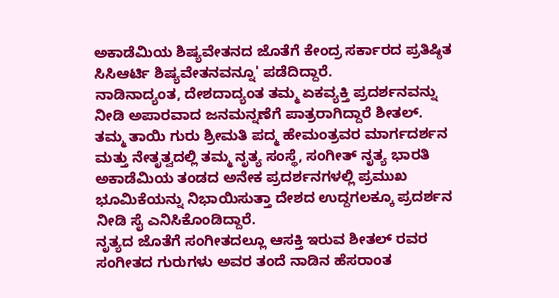ಅಕಾಡೆಮಿಯ ಶಿಷ್ಯವೇತನದ ಜೊತೆಗೆ ಕೇಂದ್ರ ಸರ್ಕಾರದ ಪ್ರತಿಷ್ಠಿತ ಸಿಸಿಆರ್ಟಿ ಶಿಷ್ಯವೇತನವನ್ನೂ' ಪಡೆದಿದ್ದಾರೆ.
ನಾಡಿನಾದ್ಯಂತ, ದೇಶದಾದ್ಯಂತ ತಮ್ಮ ಏಕವ್ಯಕ್ತಿ ಪ್ರದರ್ಶನವನ್ನು ನೀಡಿ ಅಪಾರವಾದ ಜನಮನ್ನಣೆಗೆ ಪಾತ್ರರಾಗಿದ್ದಾರೆ ಶೀತಲ್. ತಮ್ಮ ತಾಯಿ ಗುರು ಶ್ರೀಮತಿ ಪದ್ಮ ಹೇಮಂತ್ರವರ ಮಾರ್ಗದರ್ಶನ ಮತ್ತು ನೇತೃತ್ವದಲ್ಲಿ ತಮ್ಮ ನೃತ್ಯ ಸಂಸ್ಥೆ, ಸಂಗೀತ್ ನೃತ್ಯ ಭಾರತಿ ಅಕಾಡೆಮಿಯ ತಂಡದ ಅನೇಕ ಪ್ರದರ್ಶನಗಳಲ್ಲಿ ಪ್ರಮುಖ ಭೂಮಿಕೆಯನ್ನು ನಿಭಾಯಿಸುತ್ತಾ ದೇಶದ ಉದ್ದಗಲಕ್ಕೂ ಪ್ರದರ್ಶನ ನೀಡಿ ಸೈ ಎನಿಸಿಕೊಂಡಿದ್ದಾರೆ.
ನೃತ್ಯದ ಜೊತೆಗೆ ಸಂಗೀತದಲ್ಲೂ ಆಸಕ್ತಿ ಇರುವ ಶೀತಲ್ ರವರ ಸಂಗೀತದ ಗುರುಗಳು ಅವರ ತಂದೆ ನಾಡಿನ ಹೆಸರಾಂತ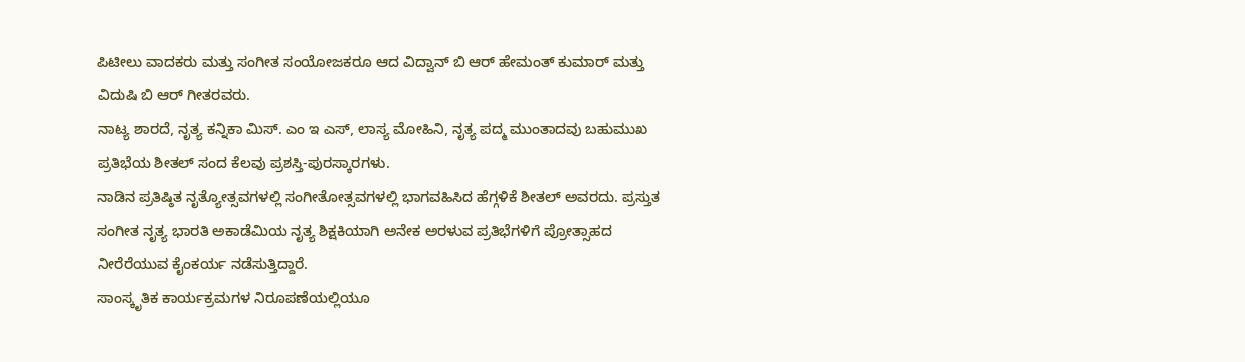ಪಿಟೀಲು ವಾದಕರು ಮತ್ತು ಸಂಗೀತ ಸಂಯೋಜಕರೂ ಆದ ವಿದ್ವಾನ್ ಬಿ ಆರ್ ಹೇಮಂತ್ ಕುಮಾರ್ ಮತ್ತು ವಿದುಷಿ ಬಿ ಆರ್ ಗೀತರವರು.
ನಾಟ್ಯ ಶಾರದೆ, ನೃತ್ಯ ಕನ್ನಿಕಾ ಮಿಸ್. ಎಂ ಇ ಎಸ್, ಲಾಸ್ಯ ಮೋಹಿನಿ, ನೃತ್ಯ ಪದ್ಮ ಮುಂತಾದವು ಬಹುಮುಖ ಪ್ರತಿಭೆಯ ಶೀತಲ್ ಸಂದ ಕೆಲವು ಪ್ರಶಸ್ತಿ-ಪುರಸ್ಕಾರಗಳು.
ನಾಡಿನ ಪ್ರತಿಷ್ಠಿತ ನೃತ್ಯೋತ್ಸವಗಳಲ್ಲಿ ಸಂಗೀತೋತ್ಸವಗಳಲ್ಲಿ ಭಾಗವಹಿಸಿದ ಹೆಗ್ಗಳಿಕೆ ಶೀತಲ್ ಅವರದು. ಪ್ರಸ್ತುತ ಸಂಗೀತ ನೃತ್ಯ ಭಾರತಿ ಅಕಾಡೆಮಿಯ ನೃತ್ಯ ಶಿಕ್ಷಕಿಯಾಗಿ ಅನೇಕ ಅರಳುವ ಪ್ರತಿಭೆಗಳಿಗೆ ಪ್ರೋತ್ಸಾಹದ ನೀರೆರೆಯುವ ಕೈಂಕರ್ಯ ನಡೆಸುತ್ತಿದ್ದಾರೆ.
ಸಾಂಸ್ಕೃತಿಕ ಕಾರ್ಯಕ್ರಮಗಳ ನಿರೂಪಣೆಯಲ್ಲಿಯೂ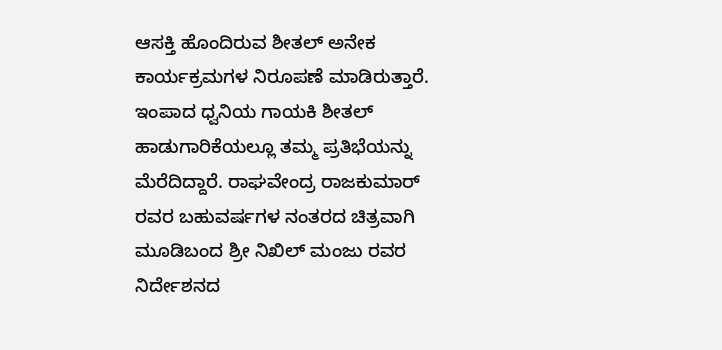ಆಸಕ್ತಿ ಹೊಂದಿರುವ ಶೀತಲ್ ಅನೇಕ ಕಾರ್ಯಕ್ರಮಗಳ ನಿರೂಪಣೆ ಮಾಡಿರುತ್ತಾರೆ. ಇಂಪಾದ ಧ್ವನಿಯ ಗಾಯಕಿ ಶೀತಲ್ ಹಾಡುಗಾರಿಕೆಯಲ್ಲೂ ತಮ್ಮ ಪ್ರತಿಭೆಯನ್ನು ಮೆರೆದಿದ್ದಾರೆ. ರಾಘವೇಂದ್ರ ರಾಜಕುಮಾರ್ ರವರ ಬಹುವರ್ಷಗಳ ನಂತರದ ಚಿತ್ರವಾಗಿ ಮೂಡಿಬಂದ ಶ್ರೀ ನಿಖಿಲ್ ಮಂಜು ರವರ ನಿರ್ದೇಶನದ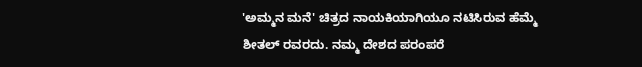'ಅಮ್ಮನ ಮನೆ' ಚಿತ್ರದ ನಾಯಕಿಯಾಗಿಯೂ ನಟಿಸಿರುವ ಹೆಮ್ಮೆ ಶೀತಲ್ ರವರದು. ನಮ್ಮ ದೇಶದ ಪರಂಪರೆ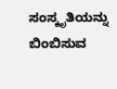ಸಂಸ್ಕೃತಿಯನ್ನು ಬಿಂಬಿಸುವ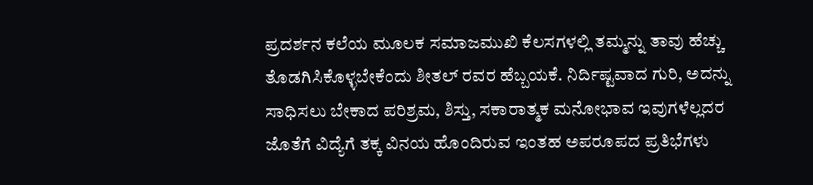ಪ್ರದರ್ಶನ ಕಲೆಯ ಮೂಲಕ ಸಮಾಜಮುಖಿ ಕೆಲಸಗಳಲ್ಲಿ ತಮ್ಮನ್ನು ತಾವು ಹೆಚ್ಚು ತೊಡಗಿಸಿಕೊಳ್ಳಬೇಕೆಂದು ಶೀತಲ್ ರವರ ಹೆಬ್ಬಯಕೆ. ನಿರ್ದಿಷ್ಟವಾದ ಗುರಿ, ಅದನ್ನು ಸಾಧಿಸಲು ಬೇಕಾದ ಪರಿಶ್ರಮ, ಶಿಸ್ತು, ಸಕಾರಾತ್ಮಕ ಮನೋಭಾವ ಇವುಗಳೆಲ್ಲದರ ಜೊತೆಗೆ ವಿದ್ಯೆಗೆ ತಕ್ಕ ವಿನಯ ಹೊಂದಿರುವ ಇಂತಹ ಅಪರೂಪದ ಪ್ರತಿಭೆಗಳು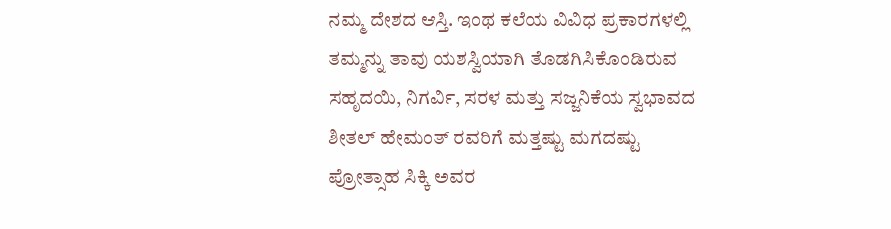ನಮ್ಮ ದೇಶದ ಆಸ್ತಿ. ಇಂಥ ಕಲೆಯ ವಿವಿಧ ಪ್ರಕಾರಗಳಲ್ಲಿ ತಮ್ಮನ್ನು ತಾವು ಯಶಸ್ವಿಯಾಗಿ ತೊಡಗಿಸಿಕೊಂಡಿರುವ ಸಹೃದಯಿ, ನಿಗರ್ವಿ, ಸರಳ ಮತ್ತು ಸಜ್ಜನಿಕೆಯ ಸ್ವಭಾವದ ಶೀತಲ್ ಹೇಮಂತ್ ರವರಿಗೆ ಮತ್ತಷ್ಟು ಮಗದಷ್ಟು ಪ್ರೋತ್ಸಾಹ ಸಿಕ್ಕಿ ಅವರ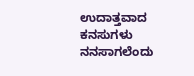ಉದಾತ್ತವಾದ ಕನಸುಗಳು ನನಸಾಗಲೆಂದು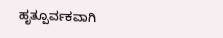ಹೃತ್ಪೂರ್ವಕವಾಗಿ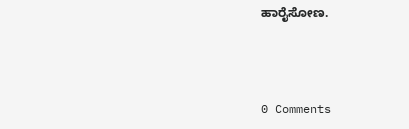ಹಾರೈಸೋಣ.



0 Comments